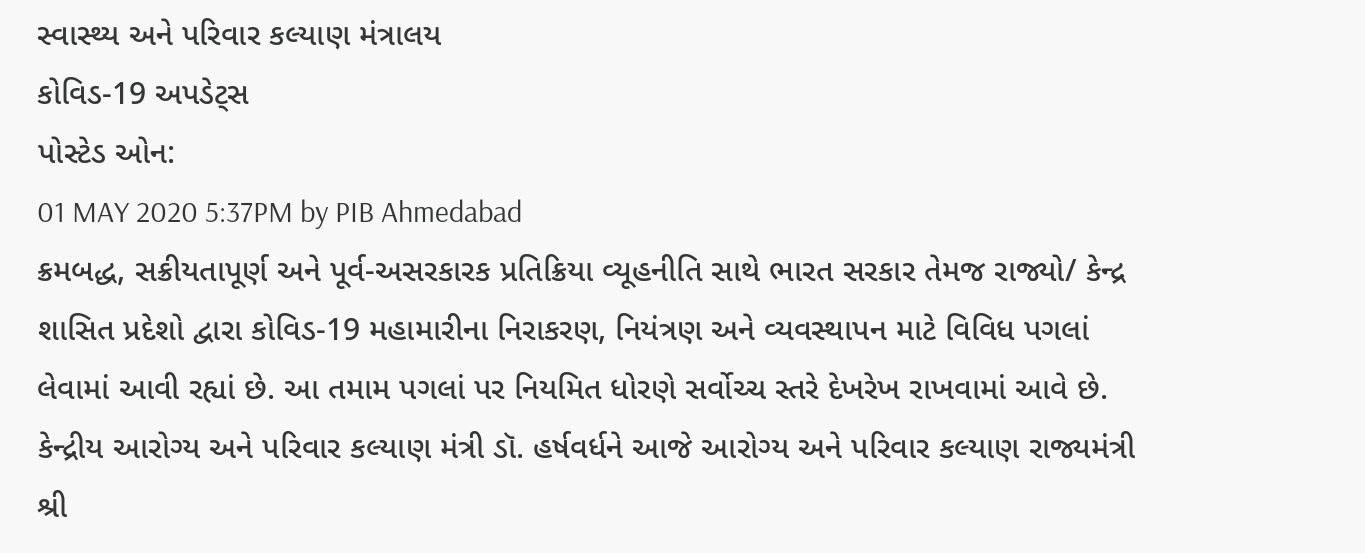સ્વાસ્થ્ય અને પરિવાર કલ્યાણ મંત્રાલય
કોવિડ-19 અપડેટ્સ
પોસ્ટેડ ઓન:
01 MAY 2020 5:37PM by PIB Ahmedabad
ક્રમબદ્ધ, સક્રીયતાપૂર્ણ અને પૂર્વ-અસરકારક પ્રતિક્રિયા વ્યૂહનીતિ સાથે ભારત સરકાર તેમજ રાજ્યો/ કેન્દ્ર શાસિત પ્રદેશો દ્વારા કોવિડ-19 મહામારીના નિરાકરણ, નિયંત્રણ અને વ્યવસ્થાપન માટે વિવિધ પગલાં લેવામાં આવી રહ્યાં છે. આ તમામ પગલાં પર નિયમિત ધોરણે સર્વોચ્ચ સ્તરે દેખરેખ રાખવામાં આવે છે.
કેન્દ્રીય આરોગ્ય અને પરિવાર કલ્યાણ મંત્રી ડૉ. હર્ષવર્ધને આજે આરોગ્ય અને પરિવાર કલ્યાણ રાજ્યમંત્રી શ્રી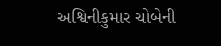અશ્વિનીકુમાર ચોબેની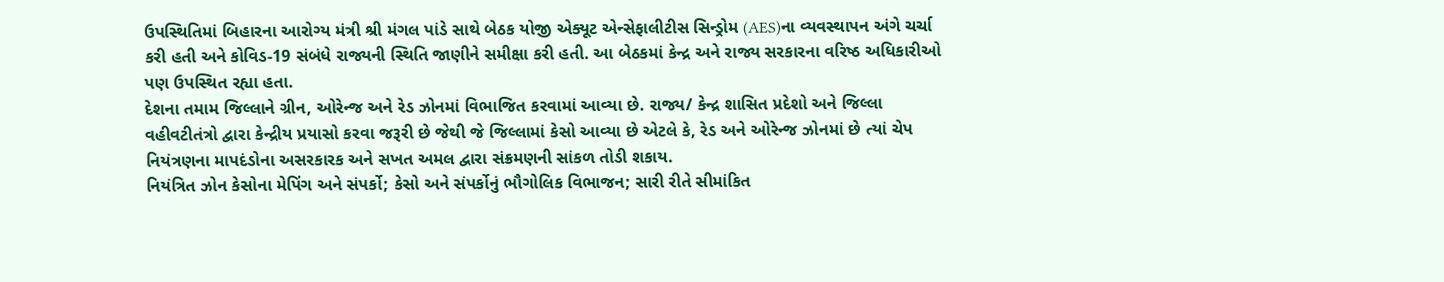ઉપસ્થિતિમાં બિહારના આરોગ્ય મંત્રી શ્રી મંગલ પાંડે સાથે બેઠક યોજી એક્યૂટ એન્સેફાલીટીસ સિન્ડ્રોમ (AES)ના વ્યવસ્થાપન અંગે ચર્ચા કરી હતી અને કોવિડ-19 સંબંધે રાજ્યની સ્થિતિ જાણીને સમીક્ષા કરી હતી. આ બેઠકમાં કેન્દ્ર અને રાજ્ય સરકારના વરિષ્ઠ અધિકારીઓ પણ ઉપસ્થિત રહ્યા હતા.
દેશના તમામ જિલ્લાને ગ્રીન, ઓરેન્જ અને રેડ ઝોનમાં વિભાજિત કરવામાં આવ્યા છે. રાજ્ય/ કેન્દ્ર શાસિત પ્રદેશો અને જિલ્લા વહીવટીતંત્રો દ્વારા કેન્દ્રીય પ્રયાસો કરવા જરૂરી છે જેથી જે જિલ્લામાં કેસો આવ્યા છે એટલે કે, રેડ અને ઓરેન્જ ઝોનમાં છે ત્યાં ચેપ નિયંત્રણના માપદંડોના અસરકારક અને સખત અમલ દ્વારા સંક્રમણની સાંકળ તોડી શકાય.
નિયંત્રિત ઝોન કેસોના મેપિંગ અને સંપર્કો; કેસો અને સંપર્કોનું ભૌગોલિક વિભાજન; સારી રીતે સીમાંકિત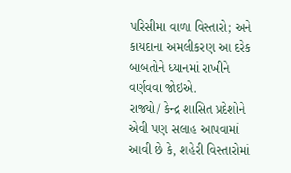પરિસીમા વાળા વિસ્તારો; અને કાયદાના અમલીકરણ આ દરેક બાબતોને ધ્યાનમાં રાખીને વર્ણવવા જોઇએ.
રાજ્યો/ કેન્દ્ર શાસિત પ્રદેશોને એવી પણ સલાહ આપવામાં આવી છે કે, શહેરી વિસ્તારોમાં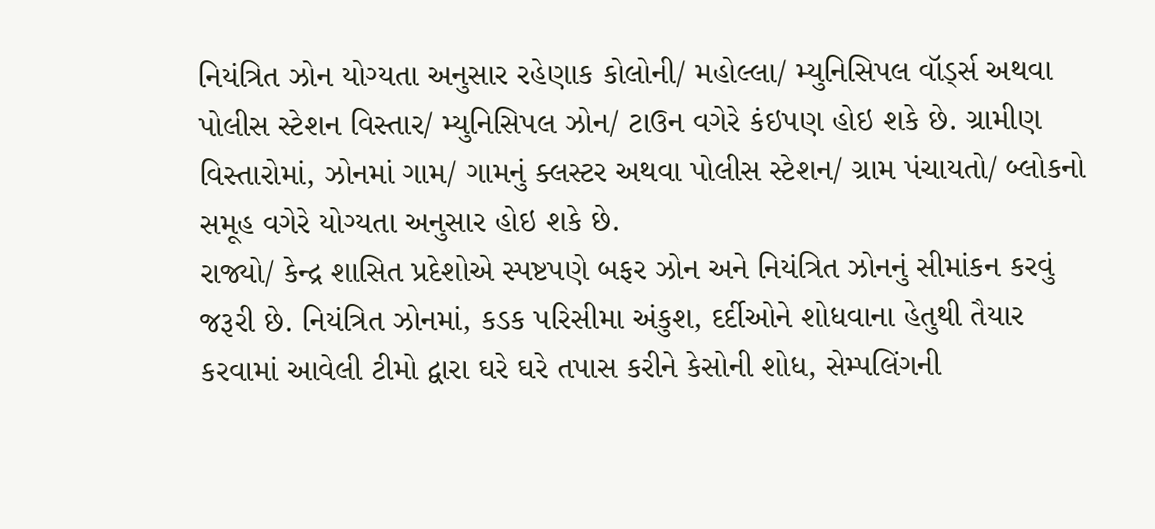નિયંત્રિત ઝોન યોગ્યતા અનુસાર રહેણાક કોલોની/ મહોલ્લા/ મ્યુનિસિપલ વૉર્ડ્સ અથવા પોલીસ સ્ટેશન વિસ્તાર/ મ્યુનિસિપલ ઝોન/ ટાઉન વગેરે કંઇપણ હોઇ શકે છે. ગ્રામીણ વિસ્તારોમાં, ઝોનમાં ગામ/ ગામનું ક્લસ્ટર અથવા પોલીસ સ્ટેશન/ ગ્રામ પંચાયતો/ બ્લોકનો સમૂહ વગેરે યોગ્યતા અનુસાર હોઇ શકે છે.
રાજ્યો/ કેન્દ્ર શાસિત પ્રદેશોએ સ્પષ્ટપણે બફર ઝોન અને નિયંત્રિત ઝોનનું સીમાંકન કરવું જરૂરી છે. નિયંત્રિત ઝોનમાં, કડક પરિસીમા અંકુશ, દર્દીઓને શોધવાના હેતુથી તૈયાર કરવામાં આવેલી ટીમો દ્વારા ઘરે ઘરે તપાસ કરીને કેસોની શોધ, સેમ્પલિંગની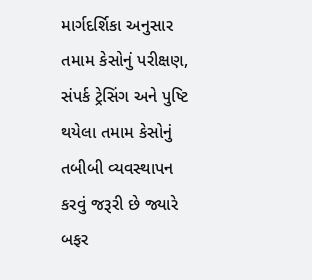માર્ગદર્શિકા અનુસાર તમામ કેસોનું પરીક્ષણ, સંપર્ક ટ્રેસિંગ અને પુષ્ટિ થયેલા તમામ કેસોનું તબીબી વ્યવસ્થાપન કરવું જરૂરી છે જ્યારે બફર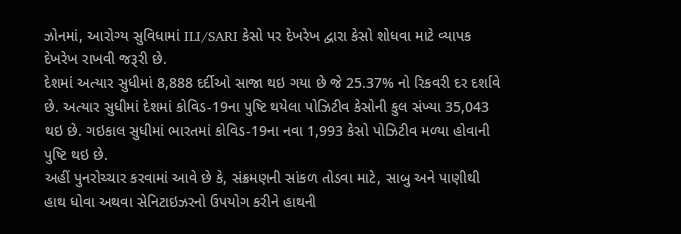ઝોનમાં, આરોગ્ય સુવિધામાં ILI/SARI કેસો પર દેખરેખ દ્વારા કેસો શોધવા માટે વ્યાપક દેખરેખ રાખવી જરૂરી છે.
દેશમાં અત્યાર સુધીમાં 8,888 દર્દીઓ સાજા થઇ ગયા છે જે 25.37% નો રિકવરી દર દર્શાવે છે. અત્યાર સુધીમાં દેશમાં કોવિડ-19ના પુષ્ટિ થયેલા પોઝિટીવ કેસોની કુલ સંખ્યા 35,043 થઇ છે. ગઇકાલ સુધીમાં ભારતમાં કોવિડ-19ના નવા 1,993 કેસો પોઝિટીવ મળ્યા હોવાની પુષ્ટિ થઇ છે.
અહીં પુનરોચ્ચાર કરવામાં આવે છે કે, સંક્રમણની સાંકળ તોડવા માટે, સાબુ અને પાણીથી હાથ ધોવા અથવા સેનિટાઇઝરનો ઉપયોગ કરીને હાથની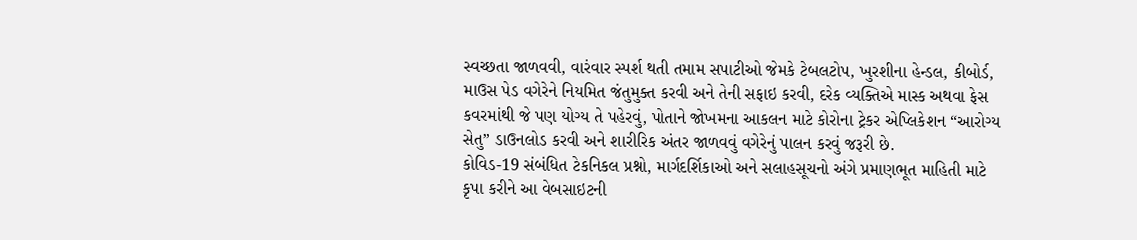સ્વચ્છતા જાળવવી, વારંવાર સ્પર્શ થતી તમામ સપાટીઓ જેમકે ટેબલટોપ, ખુરશીના હેન્ડલ, કીબોર્ડ, માઉસ પેડ વગેરેને નિયમિત જંતુમુક્ત કરવી અને તેની સફાઇ કરવી, દરેક વ્યક્તિએ માસ્ક અથવા ફેસ કવરમાંથી જે પણ યોગ્ય તે પહેરવું, પોતાને જોખમના આકલન માટે કોરોના ટ્રેકર એપ્લિકેશન “આરોગ્ય સેતુ” ડાઉનલોડ કરવી અને શારીરિક અંતર જાળવવું વગેરેનું પાલન કરવું જરૂરી છે.
કોવિડ-19 સંબંધિત ટેકનિકલ પ્રશ્નો, માર્ગદર્શિકાઓ અને સલાહસૂચનો અંગે પ્રમાણભૂત માહિતી માટે કૃપા કરીને આ વેબસાઇટની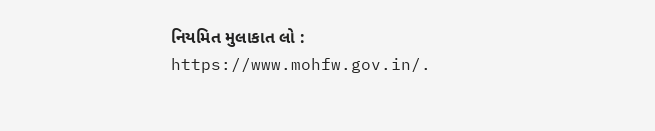નિયમિત મુલાકાત લો : https://www.mohfw.gov.in/.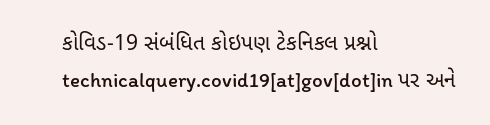કોવિડ-19 સંબંધિત કોઇપણ ટેકનિકલ પ્રશ્નો technicalquery.covid19[at]gov[dot]in પર અને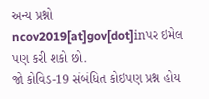અન્ય પ્રશ્નો ncov2019[at]gov[dot]inપર ઇમેલ પણ કરી શકો છો.
જો કોવિડ-19 સંબંધિત કોઇપણ પ્રશ્ન હોય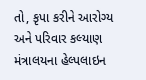તો, કૃપા કરીને આરોગ્ય અને પરિવાર કલ્યાણ મંત્રાલયના હેલ્પલાઇન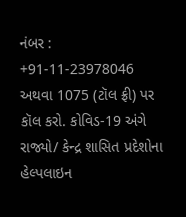નંબર : +91-11-23978046 અથવા 1075 (ટૉલ ફ્રી) પર કૉલ કરો. કોવિડ-19 અંગે રાજ્યો/ કેન્દ્ર શાસિત પ્રદેશોના હેલ્પલાઇન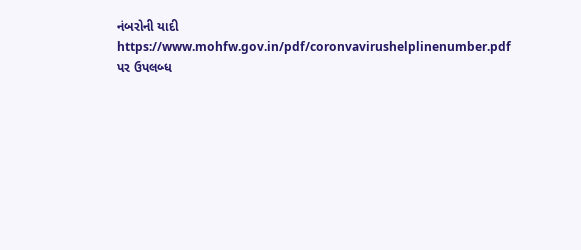નંબરોની યાદી https://www.mohfw.gov.in/pdf/coronvavirushelplinenumber.pdf પર ઉપલબ્ધ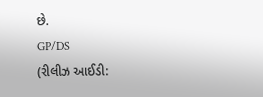છે.
GP/DS
(રીલીઝ આઈડી: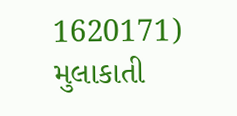1620171)
મુલાકાતી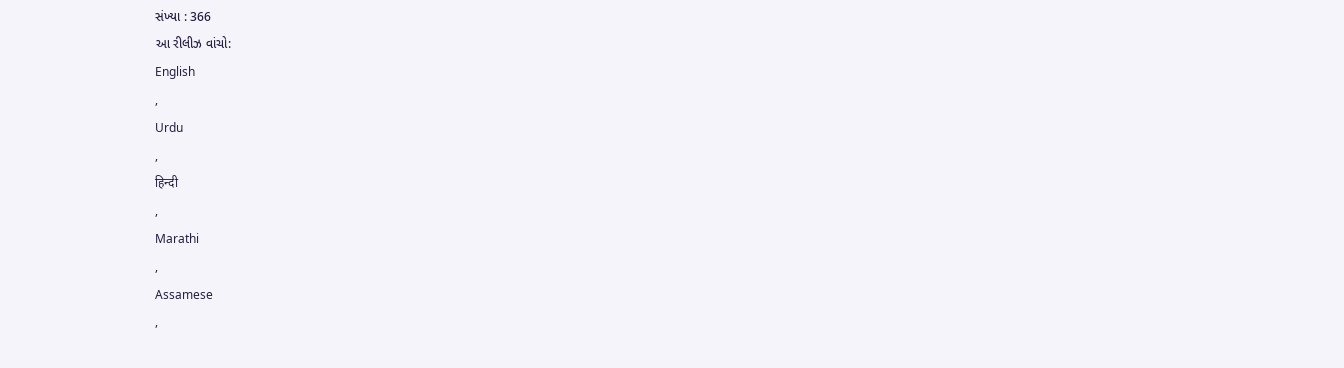સંખ્યા : 366
આ રીલીઝ વાંચો:
English
,
Urdu
,
हिन्दी
,
Marathi
,
Assamese
,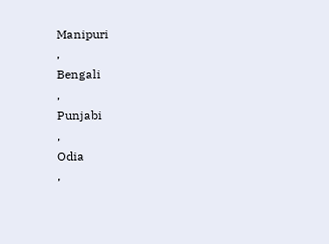Manipuri
,
Bengali
,
Punjabi
,
Odia
,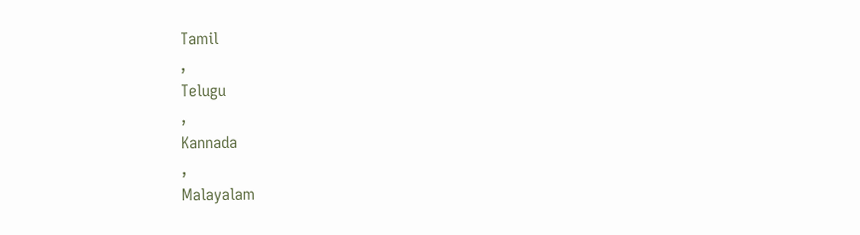Tamil
,
Telugu
,
Kannada
,
Malayalam